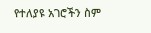የተለያዩ አገሮችን ስም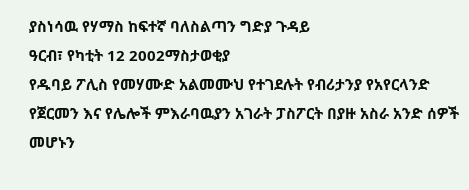ያስነሳዉ የሃማስ ከፍተኛ ባለስልጣን ግድያ ጉዳይ
ዓርብ፣ የካቲት 12 2002ማስታወቂያ
የዱባይ ፖሊስ የመሃሙድ አልመሙህ የተገደሉት የብሪታንያ የአየርላንድ የጀርመን እና የሌሎች ምእራባዉያን አገራት ፓስፖርት በያዙ አስራ አንድ ሰዎች መሆኑን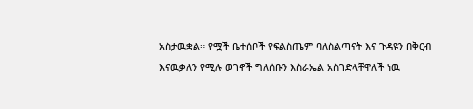አስታዉቋል። የሟች ቤተሰቦች የፍልስጤም ባለስልጣናት እና ጉዳዩን በቅርብ እናዉቃለን የሚሉ ወገኖች ግለሰቡን እስራኤል አስገድላቸዋለች ነዉ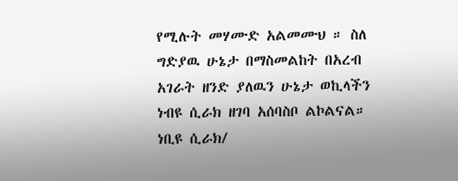የሚሉት መሃሙድ አልመሙህ ። ስለ ግድያዉ ሁኔታ በማስመልከት በአረብ አገራት ዘንድ ያለዉን ሁኔታ ወኪላችን ነብዩ ሲራክ ዘገባ አሰባስቦ ልኮልናል።
ነቢዩ ሲራክ/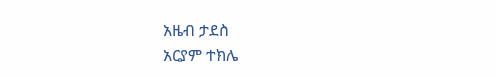አዜብ ታደስ
አርያም ተክሌ